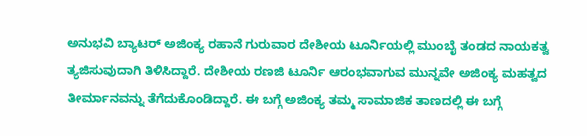ಅನುಭವಿ ಬ್ಯಾಟರ್ ಅಜಿಂಕ್ಯ ರಹಾನೆ ಗುರುವಾರ ದೇಶೀಯ ಟೂರ್ನಿಯಲ್ಲಿ ಮುಂಬೈ ತಂಡದ ನಾಯಕತ್ವ ತ್ಯಜಿಸುವುದಾಗಿ ತಿಳಿಸಿದ್ದಾರೆ. ದೇಶೀಯ ರಣಜಿ ಟೂರ್ನಿ ಆರಂಭವಾಗುವ ಮುನ್ನವೇ ಅಜಿಂಕ್ಯ ಮಹತ್ವದ ತೀರ್ಮಾನವನ್ನು ತೆಗೆದುಕೊಂಡಿದ್ದಾರೆ. ಈ ಬಗ್ಗೆ ಅಜಿಂಕ್ಯ ತಮ್ಮ ಸಾಮಾಜಿಕ ತಾಣದಲ್ಲಿ ಈ ಬಗ್ಗೆ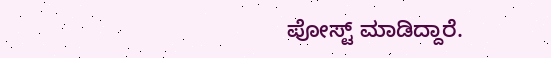ಪೋಸ್ಟ್ ಮಾಡಿದ್ದಾರೆ.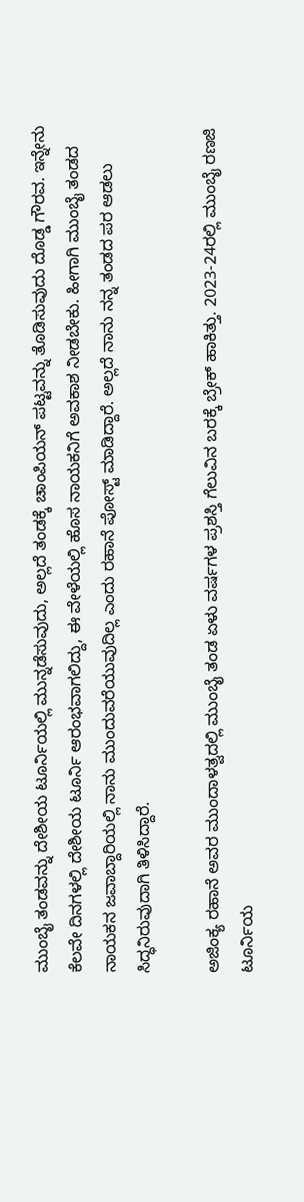ಮುಂಬೈ ತಂಡವನ್ನು ದೇಶೀಯ ಟೂರ್ನಿಯಲ್ಲಿ ಮುನ್ನಡೆಸುವುದು, ಅಲ್ಲದೆ ತಂಡಕ್ಕೆ ಚಾಂಪಿಯನ್ ಪಟ್ಟವನ್ನು ತೊಡಿಸುವುದು ದೊಡ್ಡ ಗೌರವ. ಇನ್ನೇನು ಕೆಲವೇ ದಿನಗಳಲ್ಲಿ ದೇಶೀಯ ಟೂರ್ನಿ ಆರಂಭವಾಗಲಿದ್ದು, ಈ ವೇಳೆಯಲ್ಲಿ ಹೊಸ ನಾಯಕನಿಗೆ ಅವಕಾಶ ನೀಡಬೇಕು. ಹೀಗಾಗಿ ಮುಂಬೈ ತಂಡದ ನಾಯಕನ ಜವಾಬ್ದಾರಿಯಲ್ಲಿ ನಾನು ಮುಂದುವರೆಯುವುದಿಲ್ಲ ಎಂದು ರಹಾನೆ ಪೋಸ್ಟ್ ಮಾಡಿದ್ದಾರೆ. ಅಲ್ಲದೆ ನಾನು ನನ್ನ ತಂಡದ ಪರ ಆಡಲು ಸಿದ್ಧನಿರುವುದಾಗಿ ತಿಳಿಸಿದ್ದಾರೆ.

ಅಜಿಂಕ್ಯ ರಹಾನೆ ಅವರ ಮುಂದಾಳತ್ವದಲ್ಲಿ ಮುಂಬೈ ತಂಡ ಏಳು ವರ್ಷಗಳ ಪ್ರಶಸ್ತಿ ಗೆಲುವಿನ ಬರಕ್ಕೆ ಬ್ರೇಕ್ ಹಾಕಿತ್ತು. 2023-24ರಲ್ಲಿ ಮುಂಬೈ ರಣಜಿ ಟೂರ್ನಿಯ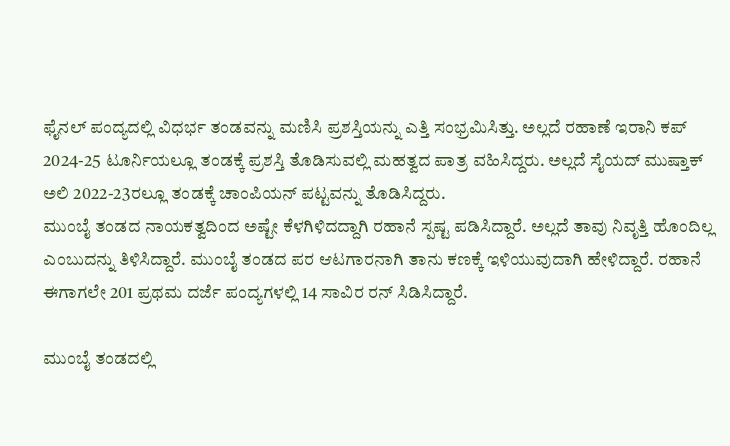ಫೈನಲ್ ಪಂದ್ಯದಲ್ಲಿ ವಿಧರ್ಭ ತಂಡವನ್ನು ಮಣಿಸಿ ಪ್ರಶಸ್ತಿಯನ್ನು ಎತ್ತಿ ಸಂಭ್ರಮಿಸಿತ್ತು. ಅಲ್ಲದೆ ರಹಾಣೆ ಇರಾನಿ ಕಪ್ 2024-25 ಟೂರ್ನಿಯಲ್ಲೂ ತಂಡಕ್ಕೆ ಪ್ರಶಸ್ತಿ ತೊಡಿಸುವಲ್ಲಿ ಮಹತ್ವದ ಪಾತ್ರ ವಹಿಸಿದ್ದರು. ಅಲ್ಲದೆ ಸೈಯದ್ ಮುಷ್ತಾಕ್ ಅಲಿ 2022-23ರಲ್ಲೂ ತಂಡಕ್ಕೆ ಚಾಂಪಿಯನ್ ಪಟ್ಟವನ್ನು ತೊಡಿಸಿದ್ದರು.
ಮುಂಬೈ ತಂಡದ ನಾಯಕತ್ವದಿಂದ ಅಷ್ಟೇ ಕೆಳಗಿಳಿದದ್ದಾಗಿ ರಹಾನೆ ಸ್ಪಷ್ಟ ಪಡಿಸಿದ್ದಾರೆ. ಅಲ್ಲದೆ ತಾವು ನಿವೃತ್ತಿ ಹೊಂದಿಲ್ಲ ಎಂಬುದನ್ನು ತಿಳಿಸಿದ್ದಾರೆ. ಮುಂಬೈ ತಂಡದ ಪರ ಆಟಗಾರನಾಗಿ ತಾನು ಕಣಕ್ಕೆ ಇಳಿಯುವುದಾಗಿ ಹೇಳಿದ್ದಾರೆ. ರಹಾನೆ ಈಗಾಗಲೇ 201 ಪ್ರಥಮ ದರ್ಜೆ ಪಂದ್ಯಗಳಲ್ಲಿ 14 ಸಾವಿರ ರನ್ ಸಿಡಿಸಿದ್ದಾರೆ.

ಮುಂಬೈ ತಂಡದಲ್ಲಿ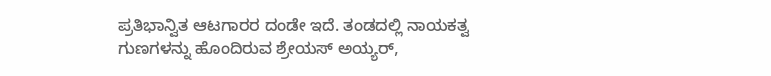ಪ್ರತಿಭಾನ್ವಿತ ಆಟಗಾರರ ದಂಡೇ ಇದೆ. ತಂಡದಲ್ಲಿ ನಾಯಕತ್ವ ಗುಣಗಳನ್ನು ಹೊಂದಿರುವ ಶ್ರೇಯಸ್ ಅಯ್ಯರ್,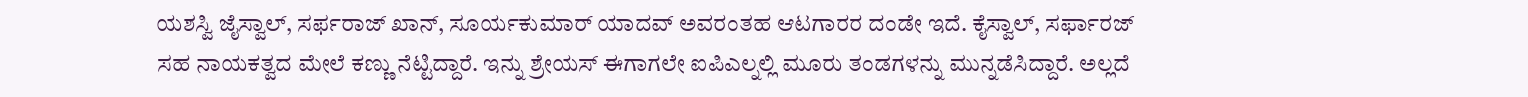ಯಶಸ್ವಿ ಜೈಸ್ವಾಲ್, ಸರ್ಫರಾಜ್ ಖಾನ್, ಸೂರ್ಯಕುಮಾರ್ ಯಾದವ್ ಅವರಂತಹ ಆಟಗಾರರ ದಂಡೇ ಇದೆ. ಕೈಸ್ವಾಲ್, ಸರ್ಫಾರಜ್ ಸಹ ನಾಯಕತ್ವದ ಮೇಲೆ ಕಣ್ಣು ನೆಟ್ಟಿದ್ದಾರೆ. ಇನ್ನು ಶ್ರೇಯಸ್ ಈಗಾಗಲೇ ಐಪಿಎಲ್ನಲ್ಲಿ ಮೂರು ತಂಡಗಳನ್ನು ಮುನ್ನಡೆಸಿದ್ದಾರೆ. ಅಲ್ಲದೆ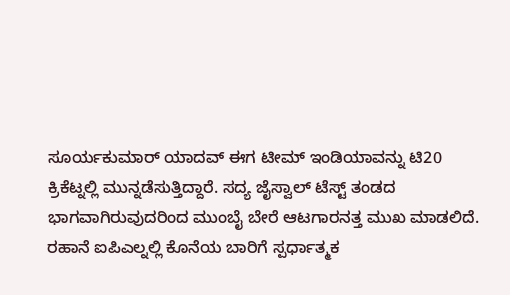ಸೂರ್ಯಕುಮಾರ್ ಯಾದವ್ ಈಗ ಟೀಮ್ ಇಂಡಿಯಾವನ್ನು ಟಿ20 ಕ್ರಿಕೆಟ್ನಲ್ಲಿ ಮುನ್ನಡೆಸುತ್ತಿದ್ದಾರೆ. ಸದ್ಯ ಜೈಸ್ವಾಲ್ ಟೆಸ್ಟ್ ತಂಡದ ಭಾಗವಾಗಿರುವುದರಿಂದ ಮುಂಬೈ ಬೇರೆ ಆಟಗಾರನತ್ತ ಮುಖ ಮಾಡಲಿದೆ.
ರಹಾನೆ ಐಪಿಎಲ್ನಲ್ಲಿ ಕೊನೆಯ ಬಾರಿಗೆ ಸ್ಪರ್ಧಾತ್ಮಕ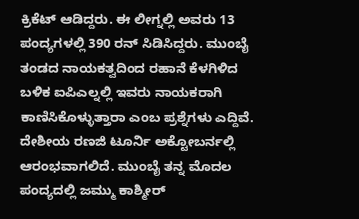ಕ್ರಿಕೆಟ್ ಆಡಿದ್ದರು. ಈ ಲೀಗ್ನಲ್ಲಿ ಅವರು 13 ಪಂದ್ಯಗಳಲ್ಲಿ 390 ರನ್ ಸಿಡಿಸಿದ್ದರು. ಮುಂಬೈ ತಂಡದ ನಾಯಕತ್ವದಿಂದ ರಹಾನೆ ಕೆಳಗಿಳಿದ ಬಳಿಕ ಐಪಿಎಲ್ನಲ್ಲಿ ಇವರು ನಾಯಕರಾಗಿ ಕಾಣಿಸಿಕೊಳ್ಳುತ್ತಾರಾ ಎಂಬ ಪ್ರಶ್ನೆಗಳು ಎದ್ದಿವೆ. ದೇಶೀಯ ರಣಜಿ ಟೂರ್ನಿ ಅಕ್ಟೋಬರ್ನಲ್ಲಿ ಆರಂಭವಾಗಲಿದೆ. ಮುಂಬೈ ತನ್ನ ಮೊದಲ ಪಂದ್ಯದಲ್ಲಿ ಜಮ್ಮು ಕಾಶ್ಮೀರ್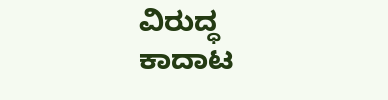ವಿರುದ್ಧ ಕಾದಾಟ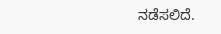ನಡೆಸಲಿದೆ.